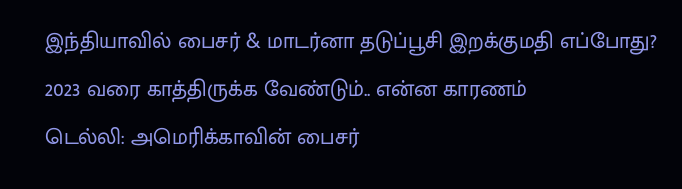இந்தியாவில் பைசர் & மாடர்னா தடுப்பூசி இறக்குமதி எப்போது? 2023 வரை காத்திருக்க வேண்டும்.. என்ன காரணம்
டெல்லி: அமெரிக்காவின் பைசர்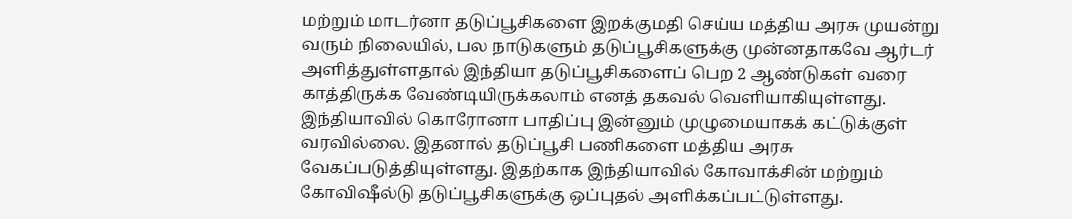மற்றும் மாடர்னா தடுப்பூசிகளை இறக்குமதி செய்ய மத்திய அரசு முயன்று வரும் நிலையில், பல நாடுகளும் தடுப்பூசிகளுக்கு முன்னதாகவே ஆர்டர் அளித்துள்ளதால் இந்தியா தடுப்பூசிகளைப் பெற 2 ஆண்டுகள் வரை காத்திருக்க வேண்டியிருக்கலாம் எனத் தகவல் வெளியாகியுள்ளது.
இந்தியாவில் கொரோனா பாதிப்பு இன்னும் முழுமையாகக் கட்டுக்குள் வரவில்லை. இதனால் தடுப்பூசி பணிகளை மத்திய அரசு வேகப்படுத்தியுள்ளது. இதற்காக இந்தியாவில் கோவாக்சின் மற்றும் கோவிஷீல்டு தடுப்பூசிகளுக்கு ஒப்புதல் அளிக்கப்பட்டுள்ளது.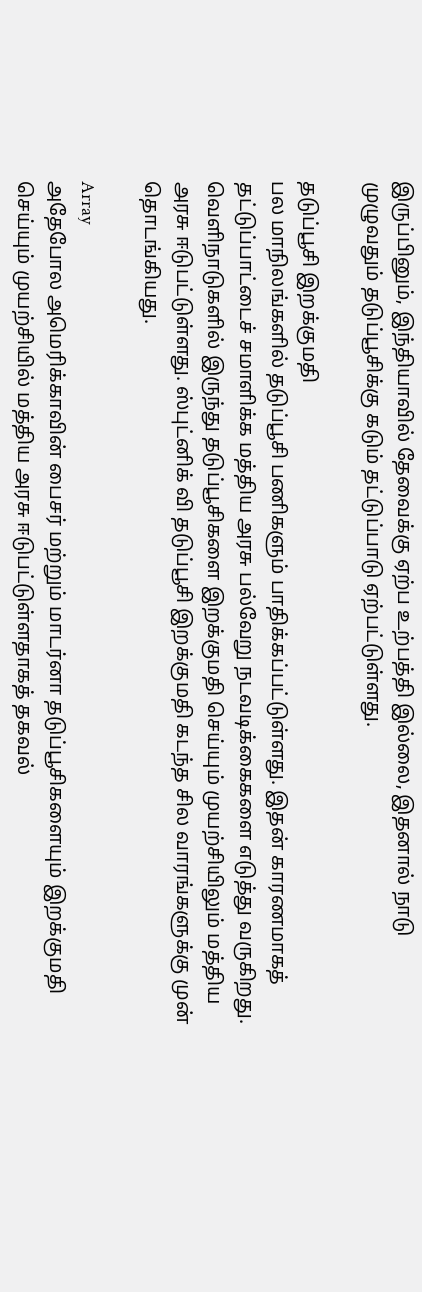இருப்பினும், இந்தியாவில் தேவைக்கு ஏற்ப உற்பத்தி இல்லை, இதனால் நாடு முழுவதும் தடுப்பூசிக்கு கடும் தட்டுப்பாடு ஏற்பட்டுள்ளது.

தடுப்பூசி இறக்குமதி
பல மாநிலங்களில் தடுப்பூசி பணிகளும் பாதிக்கப்பட்டுள்ளது. இதன் காரணமாகத் தட்டுப்பாட்டைச் சமாளிக்க மத்திய அரசு பல்வேறு நடவடிக்கைகளை எடுத்து வருகிறது. வெளிநாடுகளில் இருந்து தடுப்பூசிகளை இறக்குமதி செய்யும் முயற்சியிலும் மத்திய அரசு ஈடுபட்டுள்ளது. ஸ்புட்னிக் வி தடுப்பூசி இறக்குமதி கடந்த சில வாரங்களுக்கு முன் தொடங்கியது.

Array
அதேபோல அமெரிக்காவின் பைசர் மற்றும் மாடர்னா தடுப்பூசிகளையும் இறக்குமதி செய்யும் முயற்சியில் மத்திய அரசு ஈடுபட்டுள்ளதாகத் தகவல்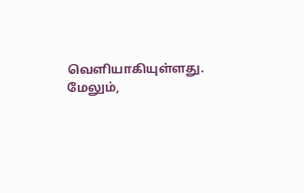வெளியாகியுள்ளது. மேலும்,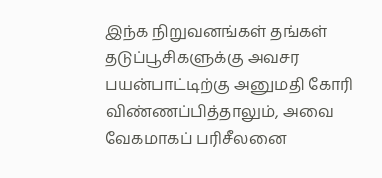இந்க நிறுவனங்கள் தங்கள் தடுப்பூசிகளுக்கு அவசர பயன்பாட்டிற்கு அனுமதி கோரி விண்ணப்பித்தாலும், அவை வேகமாகப் பரிசீலனை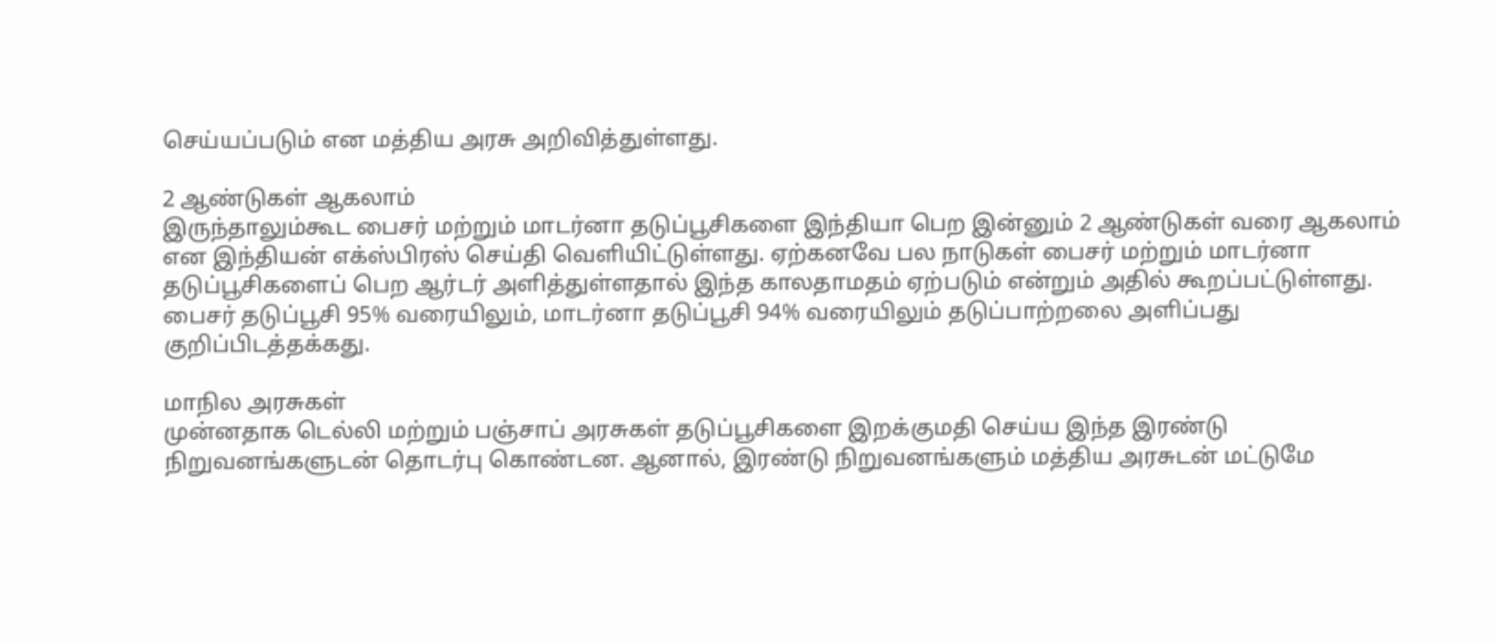செய்யப்படும் என மத்திய அரசு அறிவித்துள்ளது.

2 ஆண்டுகள் ஆகலாம்
இருந்தாலும்கூட பைசர் மற்றும் மாடர்னா தடுப்பூசிகளை இந்தியா பெற இன்னும் 2 ஆண்டுகள் வரை ஆகலாம் என இந்தியன் எக்ஸ்பிரஸ் செய்தி வெளியிட்டுள்ளது. ஏற்கனவே பல நாடுகள் பைசர் மற்றும் மாடர்னா தடுப்பூசிகளைப் பெற ஆர்டர் அளித்துள்ளதால் இந்த காலதாமதம் ஏற்படும் என்றும் அதில் கூறப்பட்டுள்ளது. பைசர் தடுப்பூசி 95% வரையிலும், மாடர்னா தடுப்பூசி 94% வரையிலும் தடுப்பாற்றலை அளிப்பது குறிப்பிடத்தக்கது.

மாநில அரசுகள்
முன்னதாக டெல்லி மற்றும் பஞ்சாப் அரசுகள் தடுப்பூசிகளை இறக்குமதி செய்ய இந்த இரண்டு நிறுவனங்களுடன் தொடர்பு கொண்டன. ஆனால், இரண்டு நிறுவனங்களும் மத்திய அரசுடன் மட்டுமே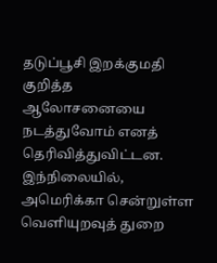தடுப்பூசி இறக்குமதி குறித்த ஆலோசனையை நடத்துவோம் எனத் தெரிவித்துவிட்டன. இந்நிலையில், அமெரிக்கா சென்றுள்ள வெளியுறவுத் துறை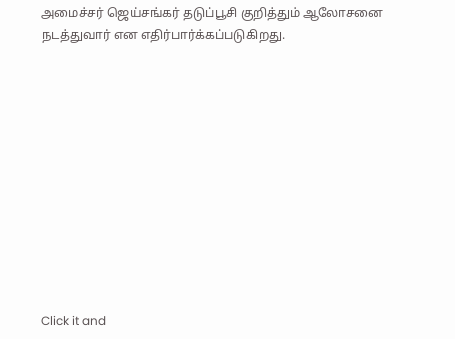அமைச்சர் ஜெய்சங்கர் தடுப்பூசி குறித்தும் ஆலோசனை நடத்துவார் என எதிர்பார்க்கப்படுகிறது.












Click it and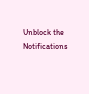Unblock the Notifications